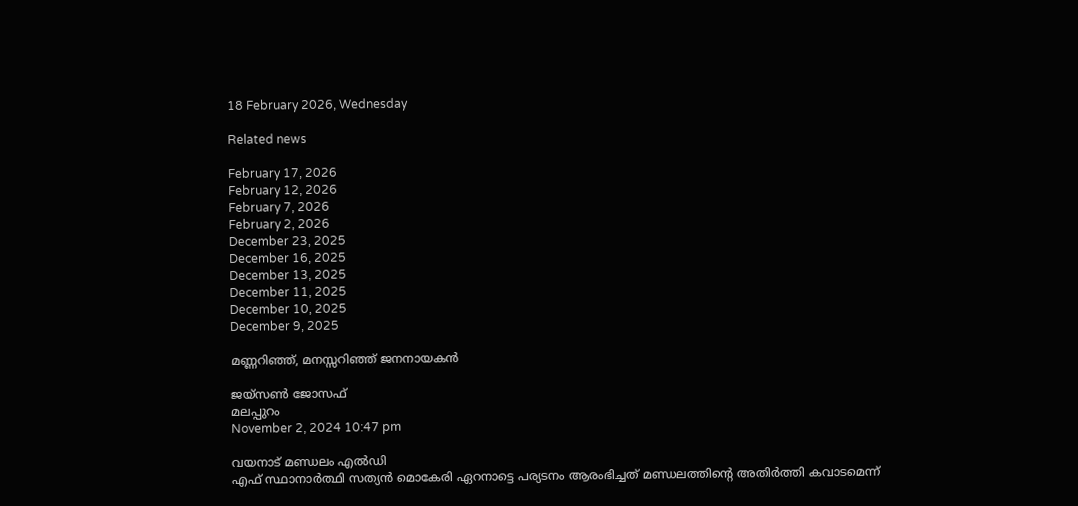18 February 2026, Wednesday

Related news

February 17, 2026
February 12, 2026
February 7, 2026
February 2, 2026
December 23, 2025
December 16, 2025
December 13, 2025
December 11, 2025
December 10, 2025
December 9, 2025

മണ്ണറിഞ്ഞ്, മനസ്സറിഞ്ഞ് ജനനായകൻ

ജയ്‌സണ്‍ ജോസഫ്
മലപ്പുറം
November 2, 2024 10:47 pm

വയനാട് മണ്ഡലം എല്‍ഡി
എഫ് സ്ഥാനാര്‍ത്ഥി സത്യന്‍ മൊകേരി ഏറനാട്ടെ പര്യടനം ആരംഭിച്ചത് മണ്ഡലത്തിന്റെ അതിര്‍ത്തി കവാടമെന്ന്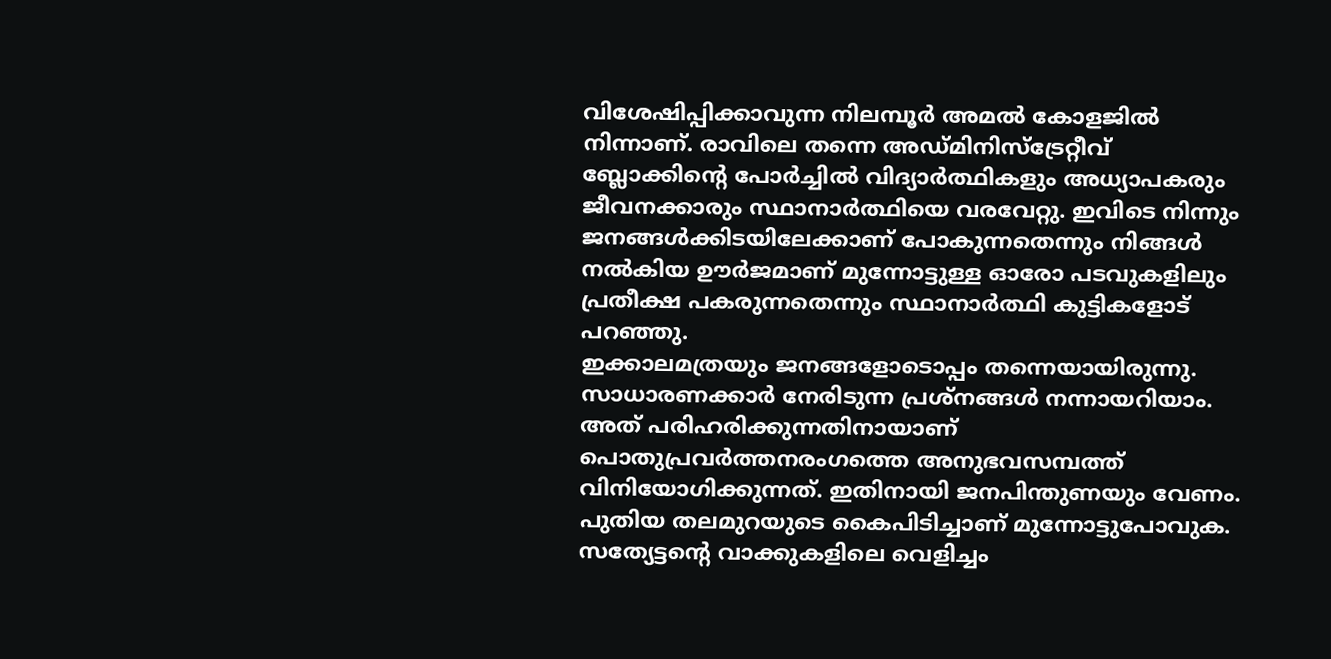വിശേഷിപ്പിക്കാവുന്ന നിലമ്പൂര്‍ അമൽ കോളജില്‍ നിന്നാണ്. രാവിലെ തന്നെ അഡ്മിനിസ്ട്രേറ്റീവ് ബ്ലോക്കിന്റെ പോർച്ചിൽ വിദ്യാർത്ഥികളും അധ്യാപകരും ജീവനക്കാരും സ്ഥാനാർത്ഥിയെ വരവേറ്റു. ഇവിടെ നിന്നും ജനങ്ങൾക്കിടയിലേക്കാണ് പോകുന്നതെന്നും നിങ്ങള്‍ നല്‍കിയ ഊര്‍ജമാണ് മുന്നോട്ടുള്ള ഓരോ പടവുകളിലും പ്രതീക്ഷ പകരുന്നതെന്നും സ്ഥാനാര്‍ത്ഥി കുട്ടികളോട് പറഞ്ഞു.
ഇക്കാലമത്രയും ജനങ്ങളോടൊപ്പം തന്നെയായിരുന്നു. സാധാരണക്കാര്‍ നേരിടുന്ന പ്രശ്നങ്ങൾ നന്നായറിയാം. അത് പരിഹരിക്കുന്നതിനായാണ് പൊതുപ്രവര്‍ത്തനരംഗത്തെ അനുഭവസമ്പത്ത് വിനിയോഗിക്കുന്നത്. ഇതിനായി ജനപിന്തുണയും വേണം. പുതിയ തലമുറയുടെ കൈപിടിച്ചാണ് മുന്നോട്ടുപോവുക. സത്യേട്ടന്റെ വാക്കുകളിലെ വെളിച്ചം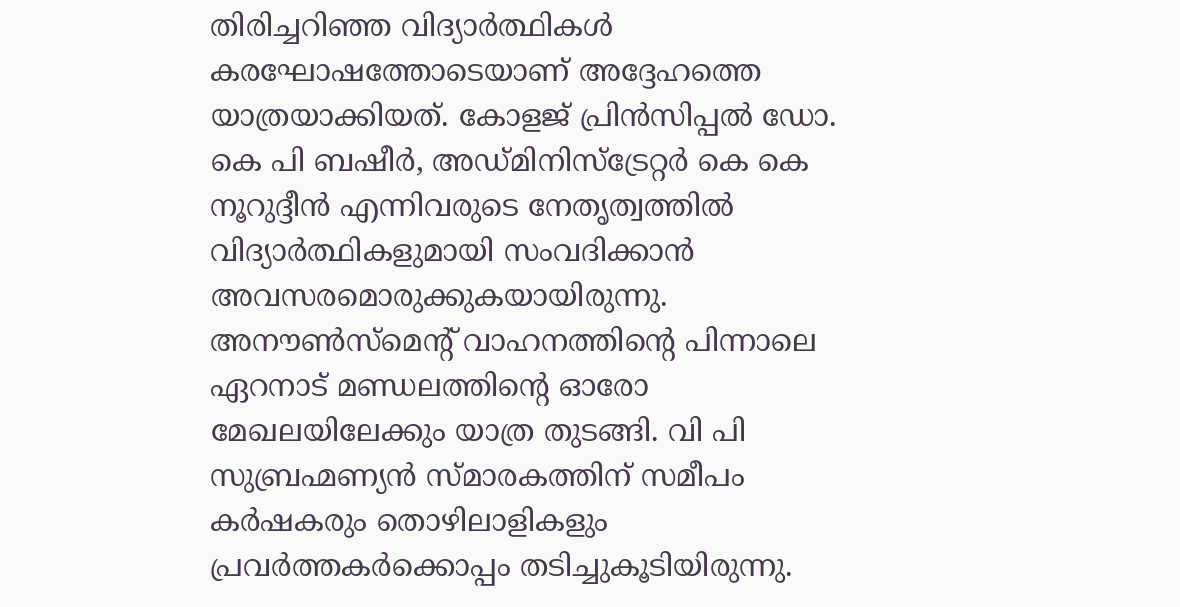തിരിച്ചറിഞ്ഞ വിദ്യാർത്ഥികള്‍ കരഘോഷത്തോടെയാണ് അദ്ദേഹത്തെ യാത്രയാക്കിയത്. കോളജ് പ്രിൻസിപ്പൽ ഡോ. കെ പി ബഷീർ, അഡ്മിനിസ്ട്രേറ്റർ കെ കെ നൂറുദ്ദീൻ എന്നിവരുടെ നേതൃത്വത്തിൽ വിദ്യാർത്ഥികളുമായി സംവദിക്കാൻ അവസരമൊരുക്കുകയായിരുന്നു.
അനൗൺസ്‌മെന്റ് വാഹനത്തിന്റെ പിന്നാലെ ഏറനാട് മണ്ഡലത്തിന്റെ ഓരോ മേഖലയിലേക്കും യാത്ര തുടങ്ങി. വി പി സുബ്രഹ്മണ്യൻ സ്മാരകത്തിന് സമീപം കർഷകരും തൊഴിലാളികളും പ്രവർത്തകർക്കൊപ്പം തടിച്ചുകൂടിയിരുന്നു.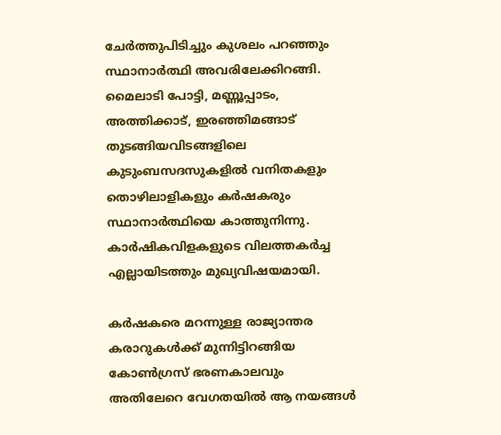ചേർത്തുപിടിച്ചും കുശലം പറഞ്ഞും സ്ഥാനാര്‍ത്ഥി അവരിലേക്കിറങ്ങി. മൈലാടി പോട്ടി, മണ്ണൂപ്പാടം, അത്തിക്കാട്, ഇരഞ്ഞിമങ്ങാട് തുടങ്ങിയവിടങ്ങളിലെ കുടുംബസദസുകളിൽ വനിതകളും തൊഴിലാളികളും കർഷകരും സ്ഥാനാർത്ഥിയെ കാത്തുനിന്നു. കാർഷികവിളകളുടെ വിലത്തകർച്ച എല്ലായിടത്തും മുഖ്യവിഷയമായി.

കർ‍ഷകരെ മറന്നുള്ള രാജ്യാന്തര കരാറുകൾക്ക് മുന്നിട്ടിറങ്ങിയ കോൺഗ്രസ് ഭരണകാലവും അതിലേറെ വേഗതയിൽ ആ നയങ്ങള്‍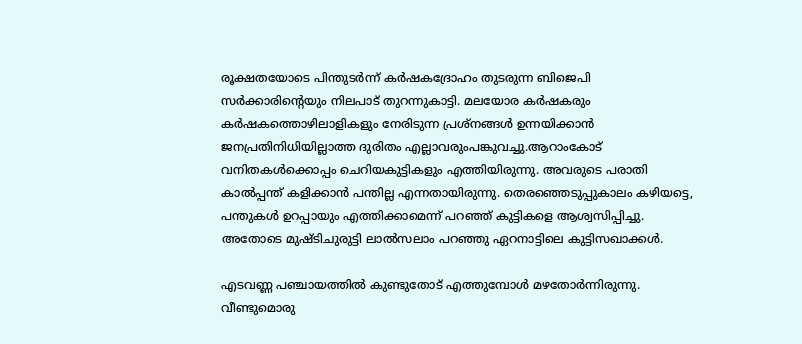രൂക്ഷതയോടെ പിന്തുടര്‍ന്ന് കർഷകദ്രോഹം തുടരുന്ന ബിജെപി സർക്കാരിന്റെയും നിലപാട് തുറന്നുകാട്ടി. മലയോര കർഷകരും കര്‍ഷകത്തൊഴിലാളികളും നേരിടുന്ന പ്രശ്നങ്ങൾ ഉന്നയിക്കാൻ ജനപ്രതിനിധിയില്ലാത്ത ദുരിതം എല്ലാവരുംപങ്കുവച്ചു.ആറാംകോട് വനിതകൾക്കൊപ്പം ചെറിയകുട്ടികളും എത്തിയിരുന്നു. അവരുടെ പരാതി കാൽപ്പന്ത് കളിക്കാൻ പന്തില്ല എന്നതായിരുന്നു. തെരഞ്ഞെടുപ്പുകാലം കഴിയട്ടെ, പന്തുകള്‍ ഉറപ്പായും എത്തിക്കാമെന്ന് പറഞ്ഞ് കുട്ടികളെ ആശ്വസിപ്പിച്ചു. അതോടെ മുഷ്ടിചുരുട്ടി ലാൽസലാം പറഞ്ഞു ഏറനാട്ടിലെ കുട്ടിസഖാക്കൾ.

എടവണ്ണ പഞ്ചായത്തിൽ കുണ്ടുതോട് എത്തുമ്പോൾ മഴതോർന്നിരുന്നു. വീണ്ടുമൊരു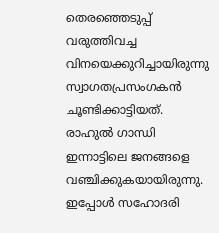തെരഞ്ഞെടുപ്പ് വരുത്തിവച്ച വിനയെക്കുറിച്ചായിരുന്നു സ്വാഗതപ്രസംഗകൻ ചൂണ്ടിക്കാട്ടിയത്. രാഹുൽ ഗാന്ധി ഇന്നാട്ടിലെ ജനങ്ങളെ വഞ്ചിക്കുകയായിരുന്നു. ഇപ്പോൾ സഹോദരി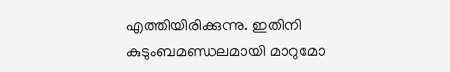എത്തിയിരിക്കുന്നു. ഇതിനി കുടുംബമണ്ഡലമായി മാറുമോ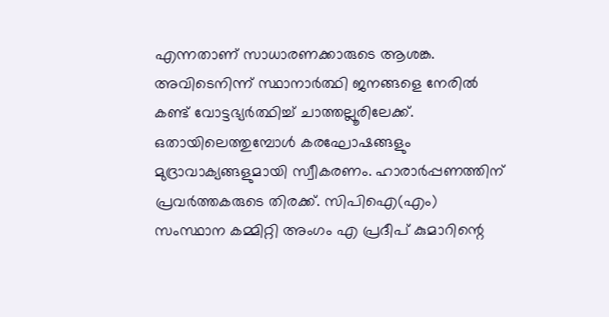എന്നതാണ് സാധാരണക്കാരുടെ ആശങ്ക. അവിടെനിന്ന് സ്ഥാനാർത്ഥി ജനങ്ങളെ നേരിൽ കണ്ട് വോട്ടഭ്യർത്ഥിച്ച് ചാത്തല്ലൂരിലേക്ക്. ഒതായിലെത്തുമ്പോൾ കരഘോഷങ്ങളും മുദ്രാവാക്യങ്ങളുമായി സ്വീകരണം. ഹാരാർപ്പണത്തിന് പ്രവർത്തകരുടെ തിരക്ക്. സിപിഐ(എം) സംസ്ഥാന കമ്മിറ്റി അംഗം എ പ്രദീപ് കുമാറിന്റെ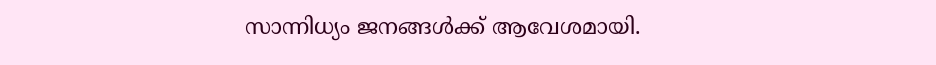സാന്നിധ്യം ജനങ്ങള്‍ക്ക് ആവേശമായി.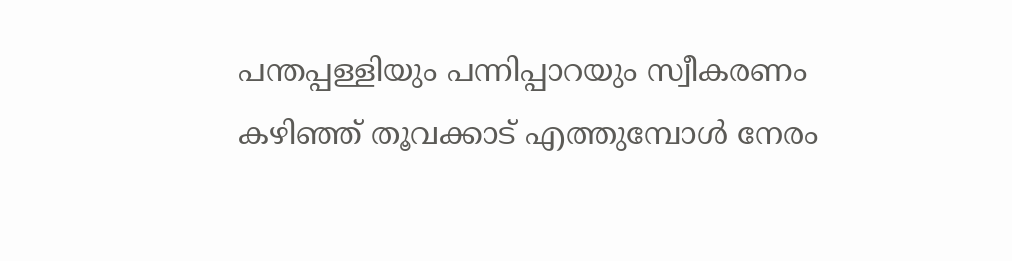പന്തപ്പള്ളിയും പന്നിപ്പാറയും സ്വീകരണം കഴിഞ്ഞ് തൂവക്കാട് എത്തുമ്പോൾ നേരം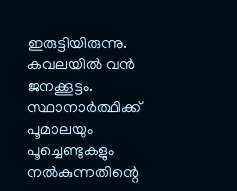ഇരുട്ടിയിരുന്നു. കവലയിൽ വന്‍ ജനക്കൂട്ടം. സ്ഥാനാർത്ഥിക്ക് പൂമാലയും പൂച്ചെണ്ടുകളും നല്‍കുന്നതിന്റെ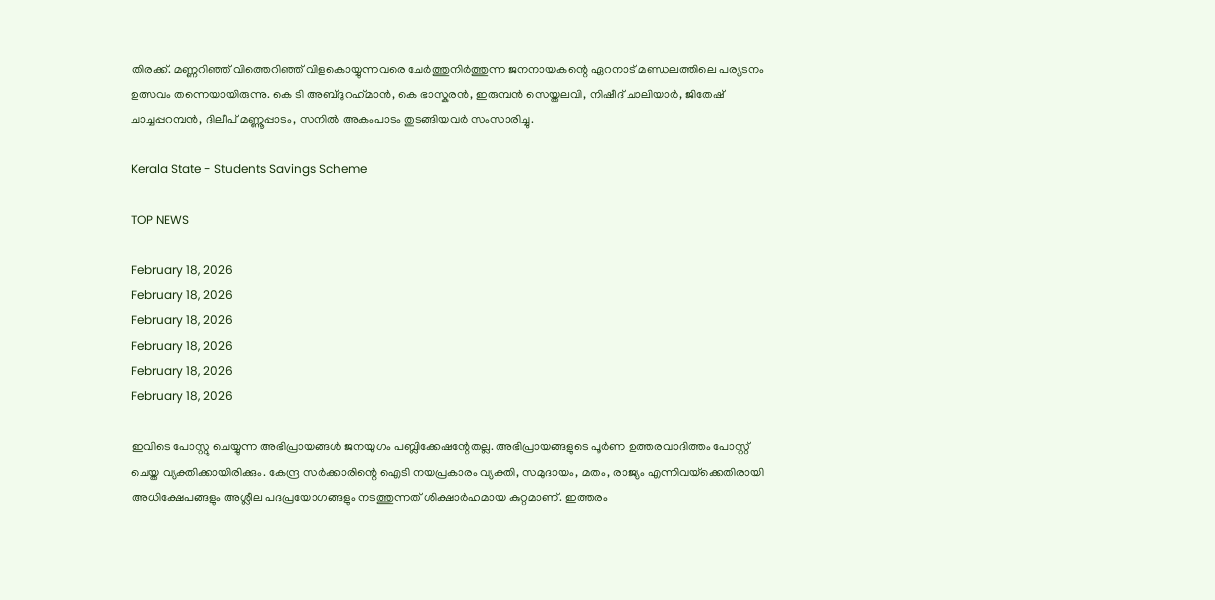തിരക്ക്. മണ്ണറിഞ്ഞ് വിത്തെറിഞ്ഞ് വിളകൊയ്യുന്നവരെ ചേർത്തുനിർത്തുന്ന ജനനായകന്റെ ഏറനാട് മണ്ഡലത്തിലെ പര്യടനം ഉത്സവം തന്നെയായിരുന്നു. കെ ടി അബ്ദുറഹ്‌മാൻ, കെ ഭാസ്കരൻ, ഇരുമ്പൻ സെയ്തലവി, നിഷീദ് ചാലിയാർ, ജിതേഷ് ചാച്ചപ്പറമ്പൻ, ദിലീപ് മണ്ണൂപ്പാടം, സനിൽ അകംപാടം തുടങ്ങിയവർ സംസാരിച്ചു.

Kerala State - Students Savings Scheme

TOP NEWS

February 18, 2026
February 18, 2026
February 18, 2026
February 18, 2026
February 18, 2026
February 18, 2026

ഇവിടെ പോസ്റ്റു ചെയ്യുന്ന അഭിപ്രായങ്ങള്‍ ജനയുഗം പബ്ലിക്കേഷന്റേതല്ല. അഭിപ്രായങ്ങളുടെ പൂര്‍ണ ഉത്തരവാദിത്തം പോസ്റ്റ് ചെയ്ത വ്യക്തിക്കായിരിക്കും. കേന്ദ്ര സര്‍ക്കാരിന്റെ ഐടി നയപ്രകാരം വ്യക്തി, സമുദായം, മതം, രാജ്യം എന്നിവയ്‌ക്കെതിരായി അധിക്ഷേപങ്ങളും അശ്ലീല പദപ്രയോഗങ്ങളും നടത്തുന്നത് ശിക്ഷാര്‍ഹമായ കുറ്റമാണ്. ഇത്തരം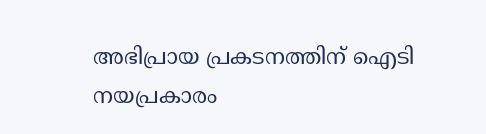അഭിപ്രായ പ്രകടനത്തിന് ഐടി നയപ്രകാരം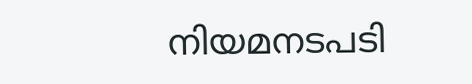നിയമനടപടി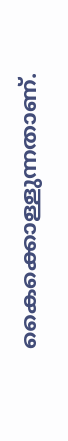കൈക്കൊള്ളുന്നതാണ്.